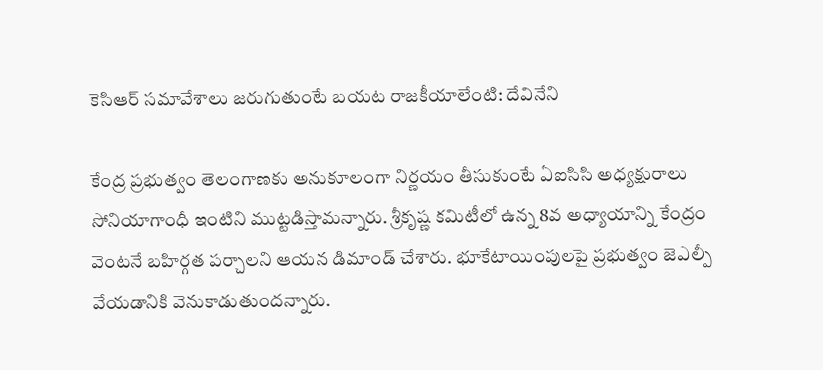కెసిఆర్ సమావేశాలు జరుగుతుంటే బయట రాజకీయాలేంటి: దేవినేని

కేంద్ర ప్రభుత్వం తెలంగాణకు అనుకూలంగా నిర్ణయం తీసుకుంటే ఏఐసిసి అధ్యక్షురాలు సోనియాగాంధీ ఇంటిని ముట్టడిస్తామన్నారు. శ్రీకృష్ణ కమిటీలో ఉన్న 8వ అధ్యాయాన్ని కేంద్రం వెంటనే బహిర్గత పర్చాలని ఆయన డిమాండ్ చేశారు. భూకేటాయింపులపై ప్రభుత్వం జెఎల్పీ వేయడానికి వెనుకాడుతుందన్నారు.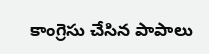కాంగ్రెసు చేసిన పాపాలు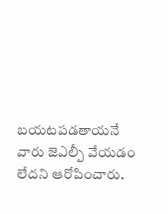బయటపడతాయనే వారు జెఎల్పీ వేయడం లేదని ఆరోపించారు.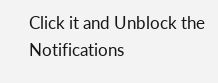Click it and Unblock the Notifications